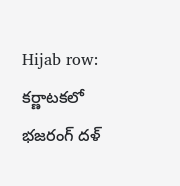Hijab row: కర్ణాటకలో భజరంగ్ దళ్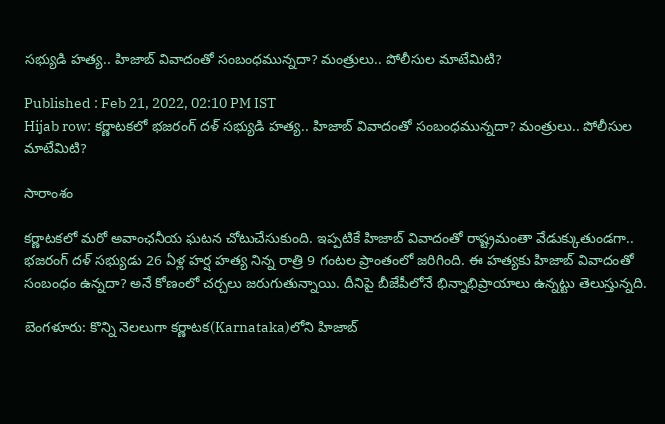సభ్యుడి హత్య.. హిజాబ్ వివాదంతో సంబంధమున్నదా? మంత్రులు.. పోలీసుల మాటేమిటి?

Published : Feb 21, 2022, 02:10 PM IST
Hijab row: కర్ణాటకలో భజరంగ్ దళ్ సభ్యుడి హత్య.. హిజాబ్ వివాదంతో సంబంధమున్నదా? మంత్రులు.. పోలీసుల మాటేమిటి?

సారాంశం

కర్ణాటకలో మరో అవాంఛనీయ ఘటన చోటుచేసుకుంది. ఇప్పటికే హిజాబ్ వివాదంతో రాష్ట్రమంతా వేడుక్కుతుండగా.. భజరంగ్ దళ్ సభ్యుడు 26 ఏళ్ల హర్ష హత్య నిన్న రాత్రి 9 గంటల ప్రాంతంలో జరిగింది. ఈ హత్యకు హిజాబ్ వివాదంతో సంబంధం ఉన్నదా? అనే కోణంలో చర్చలు జరుగుతున్నాయి. దీనిపై బీజేపీలోనే భిన్నాభిప్రాయాలు ఉన్నట్టు తెలుస్తున్నది.

బెంగళూరు: కొన్ని నెలలుగా కర్ణాటక(Karnataka)లోని హిజాబ్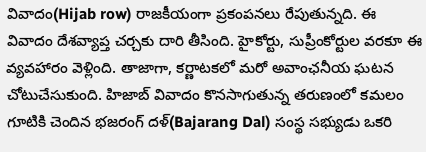వివాదం(Hijab row) రాజకీయంగా ప్రకంపనలు రేపుతున్నది. ఈ వివాదం దేశవ్యాప్త చర్చకు దారి తీసింది. హైకోర్టు, సుప్రీంకోర్టుల వరకూ ఈ వ్యవహారం వెళ్లింది. తాజాగా, కర్ణాటకలో మరో అవాంఛనీయ ఘటన చోటుచేసుకుంది. హిజాబ్ వివాదం కొనసాగుతున్న తరుణంలో కమలం గూటికి చెందిన భజరంగ్ దళ్(Bajarang Dal) సంస్థ సభ్యుడు ఒకరి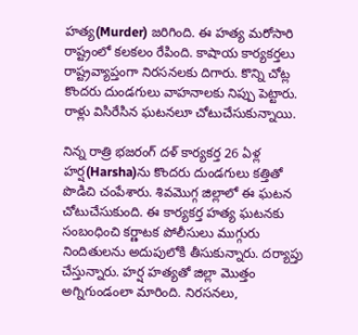హత్య(Murder) జరిగింది. ఈ హత్య మరోసారి రాష్ట్రంలో కలకలం రేపింది. కాషాయ కార్యకర్తలు రాష్ట్రవ్యాప్తంగా నిరసనలకు దిగారు. కొన్ని చోట్ల కొందరు దుండగులు వాహనాలకు నిప్పు పెట్టారు. రాళ్లు విసిరేసిన ఘటనలూ చోటుచేసుకున్నాయి.

నిన్న రాత్రి భజరంగ్ దళ్ కార్యకర్త 26 ఏళ్ల హర్ష(Harsha)ను కొందరు దుండగులు కత్తితో పొడిచి చంపేశారు. శివమొగ్గ జిల్లాలో ఈ ఘటన చోటుచేసుకుంది. ఈ కార్యకర్త హత్య ఘటనకు సంబంధించి కర్ణాటక పోలీసులు ముగ్గురు నిందితులను అదుపులోకి తీసుకున్నారు. దర్యాప్తు చేస్తున్నారు. హర్ష హత్యతో జిల్లా మొత్తం అగ్నిగుండంలా మారింది. నిరసనలు,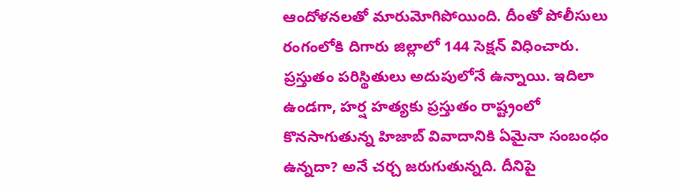ఆందోళనలతో మారుమోగిపోయింది. దీంతో పోలీసులు రంగంలోకి దిగారు జిల్లాలో 144 సెక్షన్ విధించారు. ప్రస్తుతం పరిస్థితులు అదుపులోనే ఉన్నాయి. ఇదిలా ఉండగా, హర్ష హత్యకు ప్రస్తుతం రాష్ట్రంలో కొనసాగుతున్న హిజాబ్ వివాదానికి ఏమైనా సంబంధం ఉన్నదా? అనే చర్చ జరుగుతున్నది. దీనిపై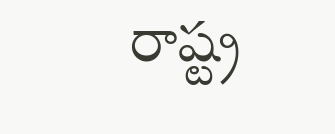రాష్ట్ర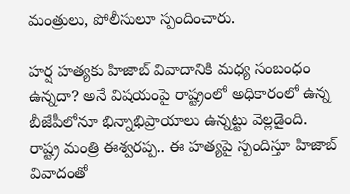మంత్రులు, పోలీసులూ స్పందించారు.

హర్ష హత్యకు హిజాబ్ వివాదానికి మధ్య సంబంధం ఉన్నదా? అనే విషయంపై రాష్ట్రంలో అధికారంలో ఉన్న బీజేపీలోనూ భిన్నాభిప్రాయాలు ఉన్నట్టు వెల్లడైంది.     రాష్ట్ర మంత్రి ఈశ్వరప్ప.. ఈ హత్యపై స్పందిస్తూ హిజాబ్‌ వివాదంతో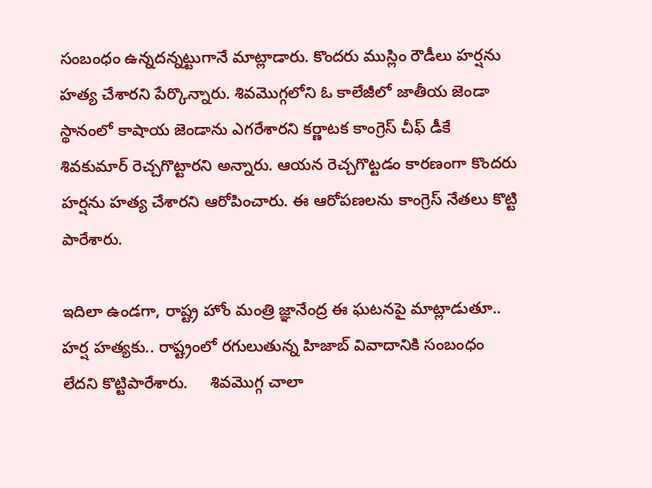సంబంధం ఉన్నదన్నట్టుగానే మాట్లాడారు. కొందరు ముస్లిం రౌడీలు హర్షను హత్య చేశారని పేర్కొన్నారు. శివమొగ్గలోని ఓ కాలేజీలో జాతీయ జెండా స్థానంలో కాషాయ జెండాను ఎగరేశారని కర్ణాటక కాంగ్రెస్ చీఫ్ డీకే శివకుమార్ రెచ్చగొట్టారని అన్నారు. ఆయన రెచ్చగొట్టడం కారణంగా కొందరు హర్షను హత్య చేశారని ఆరోపించారు. ఈ ఆరోపణలను కాంగ్రెస్ నేతలు కొట్టి పారేశారు.

ఇదిలా ఉండగా, రాష్ట్ర హోం మంత్రి జ్ఞానేంద్ర ఈ ఘటనపై మాట్లాడుతూ.. హర్ష హత్యకు.. రాష్ట్రంలో రగులుతున్న హిజాబ్ వివాదానికి సంబంధం లేదని కొట్టిపారేశారు.     శివమొగ్గ చాలా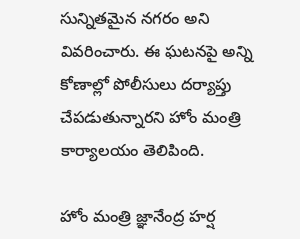సున్నితమైన నగరం అని వివరించారు. ఈ ఘటనపై అన్ని కోణాల్లో పోలీసులు దర్యాప్తు చేపడుతున్నారని హోం మంత్రి కార్యాలయం తెలిపింది.

హోం మంత్రి జ్ఞానేంద్ర హర్ష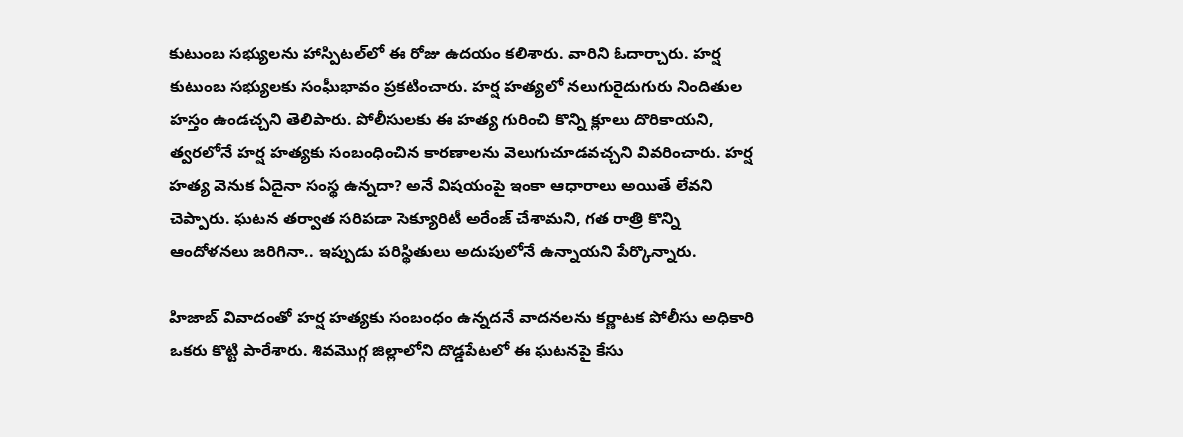కుటుంబ సభ్యులను హాస్పిటల్‌లో ఈ రోజు ఉదయం కలిశారు. వారిని ఓదార్చారు. హర్ష కుటుంబ సభ్యులకు సంఘీభావం ప్రకటించారు. హర్ష హత్యలో నలుగురైదుగురు నిందితుల హస్తం ఉండచ్చని తెలిపారు. పోలీసులకు ఈ హత్య గురించి కొన్ని క్లూలు దొరికాయని, త్వరలోనే హర్ష హత్యకు సంబంధించిన కారణాలను వెలుగుచూడవచ్చని వివరించారు. హర్ష హత్య వెనుక ఏదైనా సంస్థ ఉన్నదా? అనే విషయంపై ఇంకా ఆధారాలు అయితే లేవని చెప్పారు. ఘటన తర్వాత సరిపడా సెక్యూరిటీ అరేంజ్ చేశామని, గత రాత్రి కొన్ని ఆందోళనలు జరిగినా.. ఇప్పుడు పరిస్థితులు అదుపులోనే ఉన్నాయని పేర్కొన్నారు.

హిజాబ్ వివాదంతో హర్ష హత్యకు సంబంధం ఉన్నదనే వాదనలను కర్ణాటక పోలీసు అధికారి ఒకరు కొట్టి పారేశారు. శివమొగ్గ జిల్లాలోని దొడ్డపేటలో ఈ ఘటనపై కేసు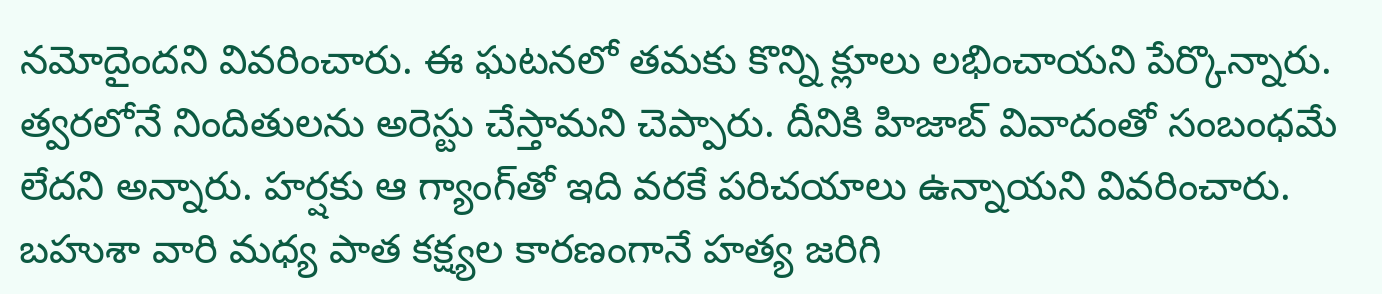నమోదైందని వివరించారు. ఈ ఘటనలో తమకు కొన్ని క్లూలు లభించాయని పేర్కొన్నారు. త్వరలోనే నిందితులను అరెస్టు చేస్తామని చెప్పారు. దీనికి హిజాబ్ వివాదంతో సంబంధమే లేదని అన్నారు. హర్షకు ఆ గ్యాంగ్‌తో ఇది వరకే పరిచయాలు ఉన్నాయని వివరించారు. బహుశా వారి మధ్య పాత కక్ష్యల కారణంగానే హత్య జరిగి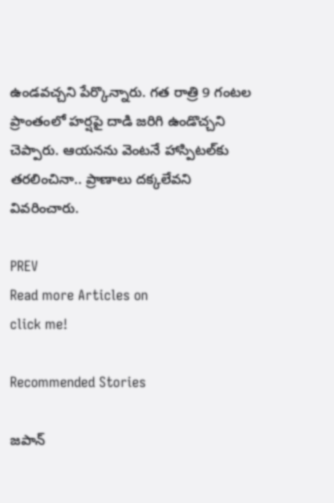ఉండవచ్చని పేర్కొన్నారు. గత రాత్రి 9 గంటల ప్రాంతంలో హర్షపై దాడి జరిగి ఉండొచ్చని చెప్పారు. ఆయనను వెంటనే హాస్పిటల్‌కు తరలించినా.. ప్రాణాలు దక్కలేవని వివరించారు.

PREV
Read more Articles on
click me!

Recommended Stories

జపాన్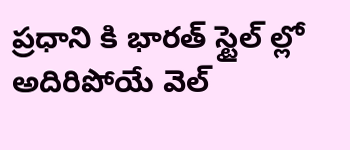ప్రధాని కి భారత్ స్టైల్ ల్లో అదిరిపోయే వెల్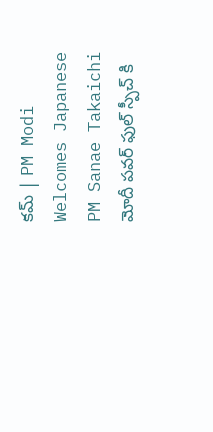కమ్ | PM Modi Welcomes Japanese PM Sanae Takaichi
మోదీ పవర్ ఫుల్ స్పీచ్ కి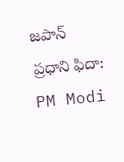జపాన్ ప్రధాని ఫిదా: PM Modi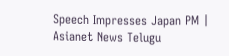Speech Impresses Japan PM | Asianet News Telugu